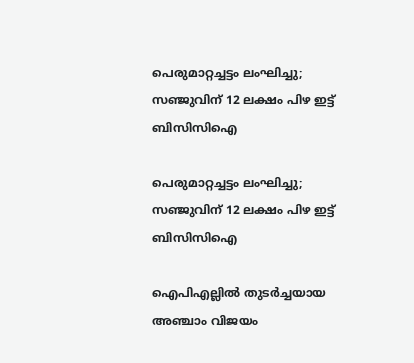പെരുമാറ്റച്ചട്ടം ലംഘിച്ചു; സഞ്ജുവിന് 12 ലക്ഷം പിഴ ഇട്ട് ബിസിസിഐ

പെരുമാറ്റച്ചട്ടം ലംഘിച്ചു; സഞ്ജുവിന് 12 ലക്ഷം പിഴ ഇട്ട് ബിസിസിഐ

ഐപിഎല്ലില്‍ തുടര്‍ച്ചയായ അഞ്ചാം വിജയം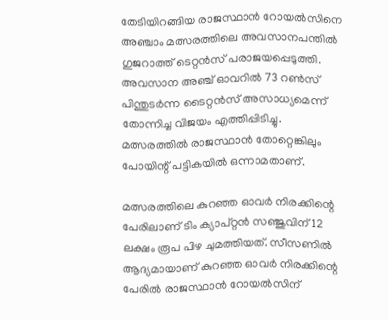തേടിയിറങ്ങിയ രാജസ്ഥാന്‍ റോയല്‍സിനെ അഞ്ചാം മത്സരത്തിലെ അവസാനപന്തില്‍ ഗുജറാത്ത് ടെറ്റന്‍സ് പരാജയപ്പെടുത്തി. അവസാന അഞ്ച് ഓവറില്‍ 73 റണ്‍സ് പിന്തുടര്‍ന്ന ടൈറ്റന്‍സ് അസാധ്യമെന്ന് തോന്നിച്ച വിജയം എത്തിപ്പിടിച്ചു. മത്സരത്തില്‍ രാജസ്ഥാന്‍ തോറ്റെങ്കിലും പോയിന്റ് പട്ടികയില്‍ ഒന്നാമതാണ്.

മത്സരത്തിലെ കുറഞ്ഞ ഓവര്‍ നിരക്കിന്റെ പേരിലാണ് ടിം ക്യാപ്റ്റന്‍ സഞ്ജുവിന് 12 ലക്ഷം രൂപ പിഴ ചുമത്തിയത്. സീസണില്‍ ആദ്യമായാണ് കുറഞ്ഞ ഓവര്‍ നിരക്കിന്റെ പേരില്‍ രാജസ്ഥാന്‍ റോയല്‍സിന്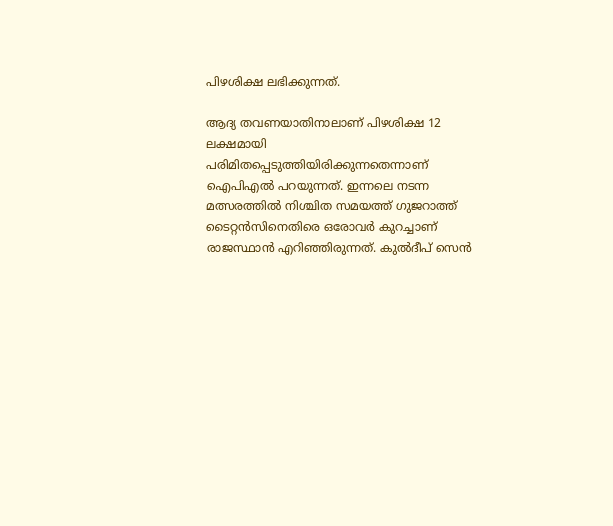പിഴശിക്ഷ ലഭിക്കുന്നത്.

ആദ്യ തവണയാതിനാലാണ് പിഴശിക്ഷ 12 ലക്ഷമായി പരിമിതപ്പെടുത്തിയിരിക്കുന്നതെന്നാണ് ഐപിഎല്‍ പറയുന്നത്. ഇന്നലെ നടന്ന മത്സരത്തില്‍ നിശ്ചിത സമയത്ത് ഗുജറാത്ത് ടൈറ്റന്‍സിനെതിരെ ഒരോവര്‍ കുറച്ചാണ് രാജസ്ഥാന്‍ എറിഞ്ഞിരുന്നത്. കുല്‍ദീപ് സെന്‍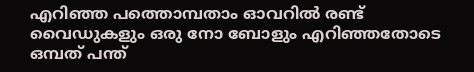എറിഞ്ഞ പത്തൊമ്പതാം ഓവറില്‍ രണ്ട് വൈഡുകളും ഒരു നോ ബോളും എറിഞ്ഞതോടെ ഒമ്പത് പന്ത്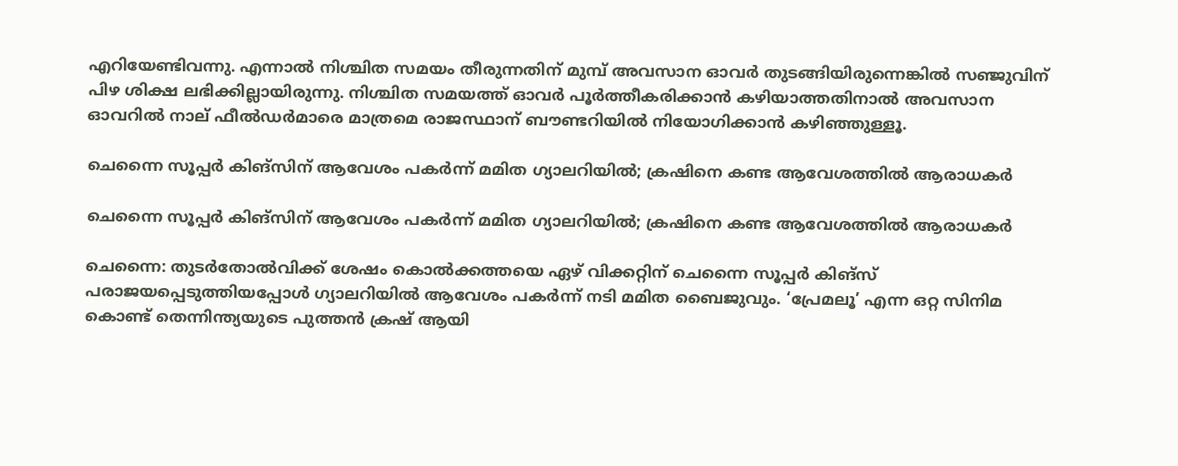എറിയേണ്ടിവന്നു. എന്നാല്‍ നിശ്ചിത സമയം തീരുന്നതിന് മുമ്പ് അവസാന ഓവര്‍ തുടങ്ങിയിരുന്നെങ്കില്‍ സഞ്ജുവിന് പിഴ ശിക്ഷ ലഭിക്കില്ലായിരുന്നു. നിശ്ചിത സമയത്ത് ഓവര്‍ പൂര്‍ത്തീകരിക്കാന്‍ കഴിയാത്തതിനാല്‍ അവസാന ഓവറില്‍ നാല് ഫീല്‍ഡര്‍മാരെ മാത്രമെ രാജസ്ഥാന് ബൗണ്ടറിയില്‍ നിയോഗിക്കാന്‍ കഴിഞ്ഞുള്ളൂ.

ചെന്നൈ സൂപ്പര്‍ കിങ്സിന് ആവേശം പകര്‍ന്ന് മമിത ഗ്യാലറിയില്‍; ക്രഷിനെ കണ്ട ആവേശത്തില്‍ ആരാധകര്‍

ചെന്നൈ സൂപ്പര്‍ കിങ്സിന് ആവേശം പകര്‍ന്ന് മമിത ഗ്യാലറിയില്‍; ക്രഷിനെ കണ്ട ആവേശത്തില്‍ ആരാധകര്‍

ചെന്നൈ: തുടർതോൽവിക്ക് ശേഷം കൊൽക്കത്തയെ ഏഴ് വിക്കറ്റിന് ചെന്നൈ സൂപ്പർ കിങ്‌സ് പരാജയപ്പെടുത്തിയപ്പോൾ ഗ്യാലറിയില്‍ ആവേശം പകര്‍ന്ന് നടി മമിത ബൈജുവും. ‘പ്രേമലൂ’ എന്ന ഒറ്റ സിനിമ കൊണ്ട് തെന്നിന്ത്യയുടെ പുത്തൻ ക്രഷ് ആയി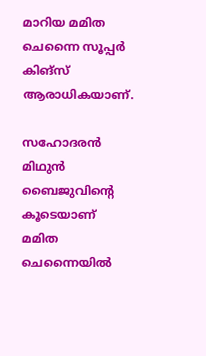മാറിയ മമിത ചെന്നൈ സൂപ്പർ കിങ്‌സ് ആരാധികയാണ്.

സഹോദരൻ മിഥുൻ ബൈജുവിന്റെ കൂടെയാണ് മമിത ചെന്നൈയിൽ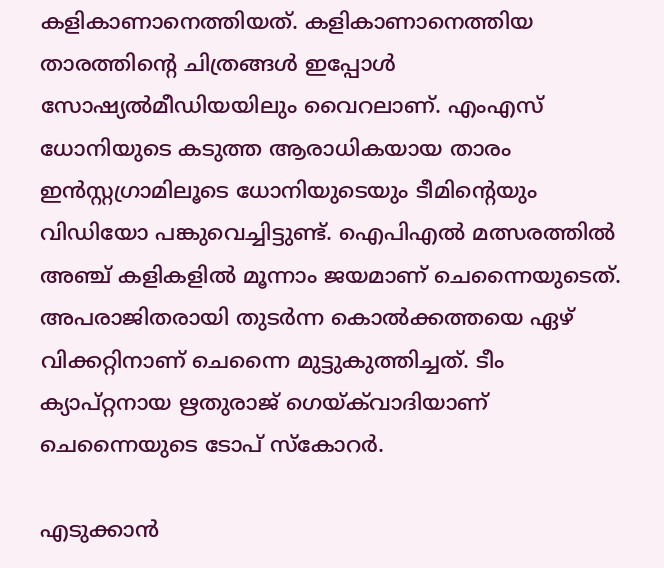കളികാണാനെത്തിയത്. കളികാണാനെത്തിയ താരത്തിന്‍റെ ചിത്രങ്ങള്‍ ഇപ്പോള്‍ സോഷ്യല്‍മീഡിയയിലും വൈറലാണ്. എംഎസ് ധോനിയുടെ കടുത്ത ആരാധികയായ താരം ഇൻസ്റ്റഗ്രാമിലൂടെ ധോനിയുടെയും ടീമിന്റെയും വിഡിയോ പങ്കുവെച്ചിട്ടുണ്ട്. ഐപിഎൽ മത്സരത്തിൽ അഞ്ച് കളികളിൽ മൂന്നാം ജയമാണ് ചെന്നൈയുടെത്. അപരാജിതരായി തുടർന്ന കൊൽക്കത്തയെ ഏഴ് വിക്കറ്റിനാണ് ചെന്നൈ മുട്ടുകുത്തിച്ചത്. ടീം ക്യാപ്‌റ്റനായ ഋതുരാജ് ഗെയ്ക്‌വാദിയാണ് ചെന്നൈയുടെ ടോപ് സ്കോറര്‍.

എടുക്കാൻ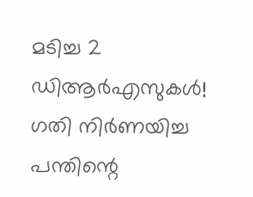മടിച്ച 2 ഡിആർഎസുകൾ! ഗതി നിർണയിച്ച പന്തിന്റെ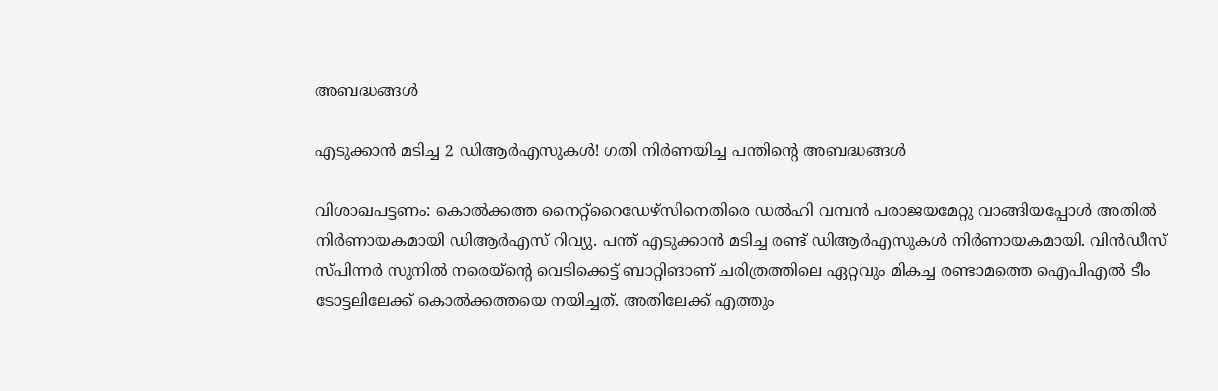അബദ്ധങ്ങൾ

എടുക്കാൻ മടിച്ച 2 ഡിആർഎസുകൾ! ഗതി നിർണയിച്ച പന്തിന്റെ അബദ്ധങ്ങൾ

വിശാഖപട്ടണം: കൊൽക്കത്ത നൈറ്റ്റൈഡേഴ്സിനെതിരെ ഡൽഹി വമ്പൻ പരാജയമേറ്റു വാങ്ങിയപ്പോൾ അതിൽ നിർണായകമായി ഡിആർഎസ് റിവ്യു. പന്ത് എടുക്കാൻ മടിച്ച രണ്ട് ഡിആർഎസുകൾ നിർണായകമായി. വിൻഡീസ് സ്പിന്നർ സുനിൽ നരെയ്ന്റെ വെടിക്കെട്ട് ബാറ്റിങാണ് ചരിത്രത്തിലെ ഏറ്റവും മികച്ച രണ്ടാമത്തെ ഐപിഎൽ ടീം ടോട്ടലിലേക്ക് കൊൽക്കത്തയെ നയിച്ചത്. അതിലേക്ക് എത്തും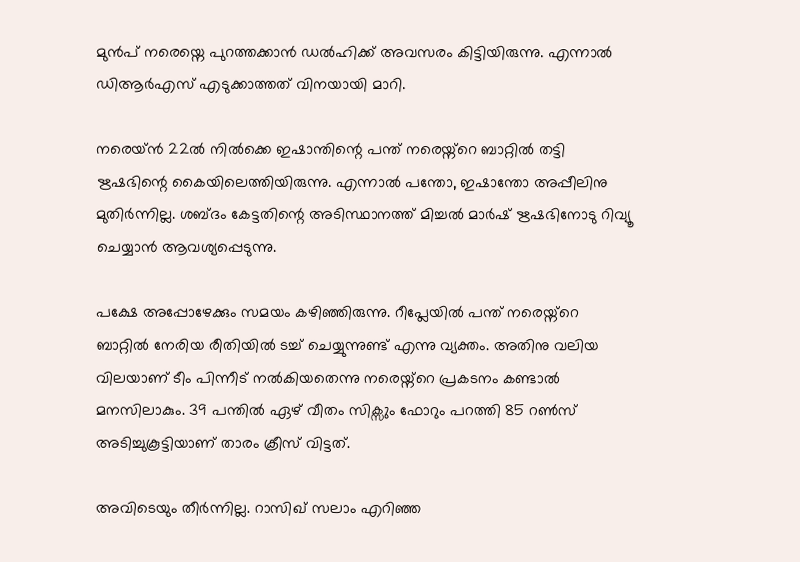മുൻപ് നരെയ്നെ പുറത്തക്കാൻ ഡൽഹിക്ക് അവസരം കിട്ടിയിരുന്നു. എന്നാൽ ഡിആർഎസ് എടുക്കാത്തത് വിനയായി മാറി.

നരെയ്ൻ 22ൽ നിൽക്കെ ഇഷാന്തിന്റെ പന്ത് നരെയ്ന്റെ ബാറ്റിൽ തട്ടി ഋഷഭിന്റെ കൈയിലെത്തിയിരുന്നു. എന്നാൽ പന്തോ, ഇഷാന്തോ അപ്പീലിനു മുതിർന്നില്ല. ശബ്ദം കേട്ടതിന്റെ അടിസ്ഥാനത്ത് മിച്ചൽ മാർഷ് ഋഷഭിനോടു റിവ്യൂ ചെയ്യാൻ ആവശ്യപ്പെടുന്നു.

പക്ഷേ അപ്പോഴേക്കും സമയം കഴിഞ്ഞിരുന്നു. റീപ്ലേയിൽ പന്ത് നരെയ്ന്റെ ബാറ്റിൽ നേരിയ രീതിയിൽ ടച്ച് ചെയ്യുന്നുണ്ട് എന്നു വ്യക്തം. അതിനു വലിയ വിലയാണ് ടീം പിന്നീട് നൽകിയതെന്നു നരെയ്ന്റെ പ്രകടനം കണ്ടാൽ മനസിലാകും. 39 പന്തിൽ ഏഴ് വീതം സിക്സും ഫോറും പറത്തി 85 റൺസ് അടിച്ചുകൂട്ടിയാണ് താരം ക്രീസ് വിട്ടത്.

അവിടെയും തീർന്നില്ല. റാസിഖ് സലാം എറിഞ്ഞ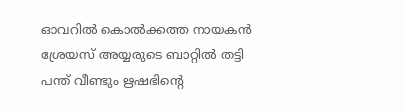ഓവറിൽ കൊൽക്കത്ത നായകൻ ശ്രേയസ് അയ്യരുടെ ബാറ്റിൽ തട്ടി പന്ത് വീണ്ടും ഋഷഭിന്റെ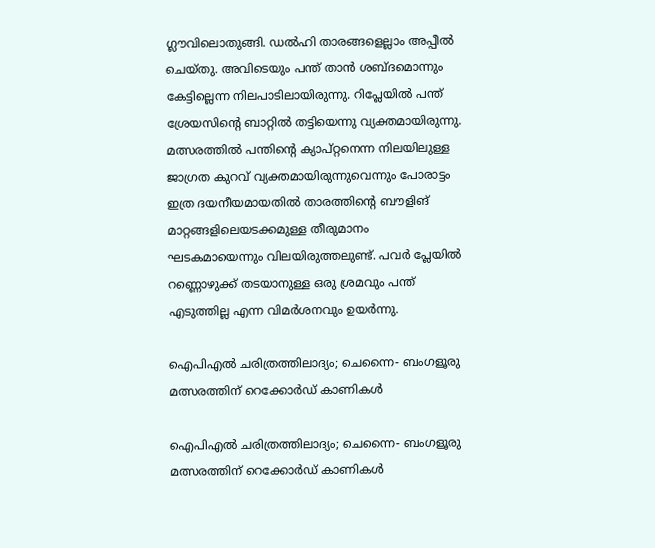ഗ്ലൗവിലൊതുങ്ങി. ഡൽഹി താരങ്ങളെല്ലാം അപ്പീൽ ചെയ്തു. അവിടെയും പന്ത് താൻ ശബ്ദമൊന്നും കേട്ടില്ലെന്ന നിലപാടിലായിരുന്നു. റിപ്ലേയിൽ പന്ത് ശ്രേയസിന്റെ ബാറ്റിൽ തട്ടിയെന്നു വ്യക്തമായിരുന്നു.
മത്സരത്തിൽ പന്തിന്റെ ക്യാപ്റ്റനെന്ന നിലയിലുള്ള ജാഗ്രത കുറവ് വ്യക്തമായിരുന്നുവെന്നും പോരാട്ടം ഇത്ര ദയനീയമായതിൽ താരത്തിന്റെ ബൗളിങ് മാറ്റങ്ങളിലെയടക്കമുള്ള തീരുമാനം ഘടകമായെന്നും വിലയിരുത്തലുണ്ട്. പവർ പ്ലേയിൽ റണ്ണൊഴുക്ക് തടയാനുള്ള ഒരു ശ്രമവും പന്ത് എടുത്തില്ല എന്ന വിമർശനവും ഉയർന്നു.

ഐപിഎല്‍ ചരിത്രത്തിലാദ്യം; ചെന്നൈ- ബംഗളൂരു മത്സരത്തിന് റെക്കോര്‍ഡ് കാണികള്‍

ഐപിഎല്‍ ചരിത്രത്തിലാദ്യം; ചെന്നൈ- ബംഗളൂരു മത്സരത്തിന് റെക്കോര്‍ഡ് കാണികള്‍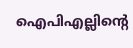ഐപിഎല്ലിന്റെ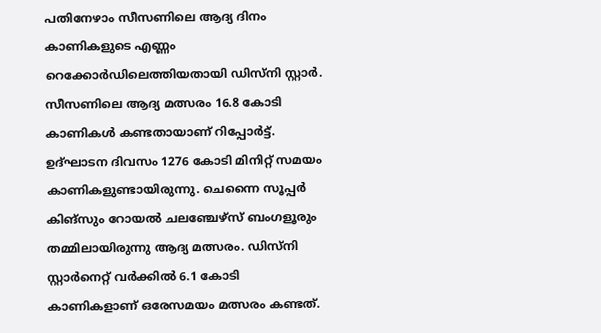പതിനേഴാം സീസണിലെ ആദ്യ ദിനം കാണികളുടെ എണ്ണം റെക്കോര്‍ഡിലെത്തിയതായി ഡിസ്‌നി സ്റ്റാര്‍. സീസണിലെ ആദ്യ മത്സരം 16.8 കോടി കാണികള്‍ കണ്ടതായാണ് റിപ്പോര്‍ട്ട്. ഉദ്ഘാടന ദിവസം 1276 കോടി മിനിറ്റ് സമയം കാണികളുണ്ടായിരുന്നു. ചെന്നൈ സൂപ്പര്‍ കിങ്‌സും റോയല്‍ ചലഞ്ചേഴ്‌സ് ബംഗളൂരും തമ്മിലായിരുന്നു ആദ്യ മത്സരം. ഡിസ്‌നി സ്റ്റാര്‍നെറ്റ് വര്‍ക്കില്‍ 6.1 കോടി കാണികളാണ് ഒരേസമയം മത്സരം കണ്ടത്.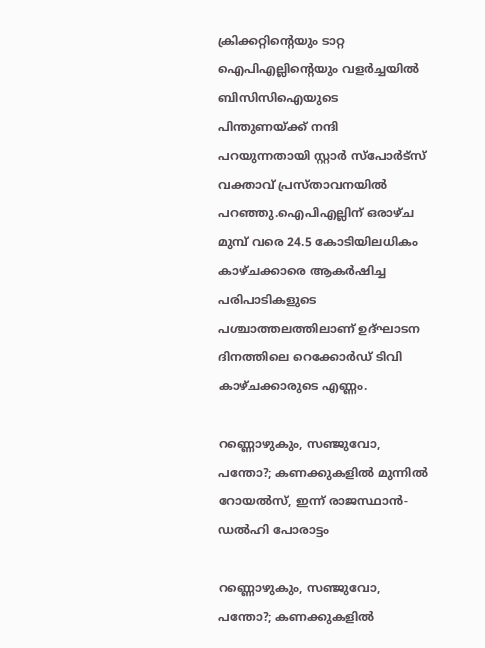ക്രിക്കറ്റിന്റെയും ടാറ്റ ഐപിഎല്ലിന്റെയും വളര്‍ച്ചയില്‍ ബിസിസിഐയുടെ പിന്തുണയ്ക്ക് നന്ദി പറയുന്നതായി സ്റ്റാര്‍ സ്പോര്‍ട്സ് വക്താവ് പ്രസ്താവനയില്‍ പറഞ്ഞു.ഐപിഎല്ലിന് ഒരാഴ്ച മുമ്പ് വരെ 24.5 കോടിയിലധികം കാഴ്ചക്കാരെ ആകര്‍ഷിച്ച പരിപാടികളുടെ പശ്ചാത്തലത്തിലാണ് ഉദ്ഘാടന ദിനത്തിലെ റെക്കോര്‍ഡ് ടിവി കാഴ്ചക്കാരുടെ എണ്ണം.

റണ്ണൊഴുകും, സഞ്ജുവോ, പന്തോ?; കണക്കുകളില്‍ മുന്നില്‍ റോയല്‍സ്, ഇന്ന് രാജസ്ഥാന്‍- ഡല്‍ഹി പോരാട്ടം

റണ്ണൊഴുകും, സഞ്ജുവോ, പന്തോ?; കണക്കുകളില്‍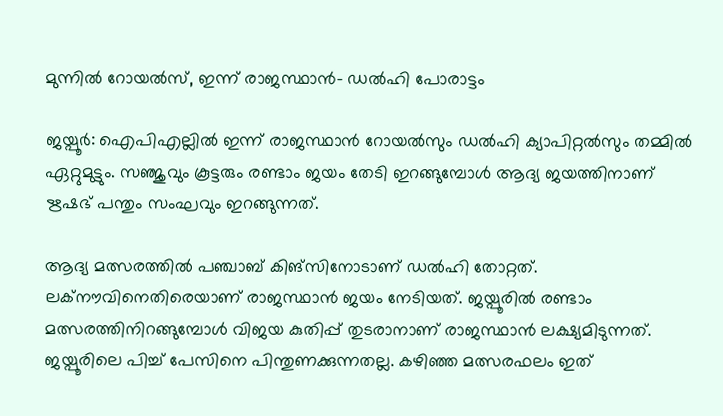മുന്നില്‍ റോയല്‍സ്, ഇന്ന് രാജസ്ഥാന്‍- ഡല്‍ഹി പോരാട്ടം

ജയ്പൂര്‍: ഐപിഎല്ലില്‍ ഇന്ന് രാജസ്ഥാന്‍ റോയല്‍സും ഡല്‍ഹി ക്യാപിറ്റല്‍സും തമ്മില്‍ ഏറ്റുമുട്ടും. സഞ്ജുവും കൂട്ടരും രണ്ടാം ജയം തേടി ഇറങ്ങുമ്പോള്‍ ആദ്യ ജയത്തിനാണ് ഋഷഭ് പന്തും സംഘവും ഇറങ്ങുന്നത്.

ആദ്യ മത്സരത്തില്‍ പഞ്ചാബ് കിങ്‌സിനോടാണ് ഡല്‍ഹി തോറ്റത്. ലക്‌നൗവിനെതിരെയാണ് രാജസ്ഥാന്‍ ജയം നേടിയത്. ജയ്പൂരില്‍ രണ്ടാം മത്സരത്തിനിറങ്ങുമ്പോള്‍ വിജയ കുതിപ്പ് തുടരാനാണ് രാജസ്ഥാന്‍ ലക്ഷ്യമിടുന്നത്. ജയ്പൂരിലെ പിച്ച് പേസിനെ പിന്തുണക്കുന്നതല്ല. കഴിഞ്ഞ മത്സരഫലം ഇത്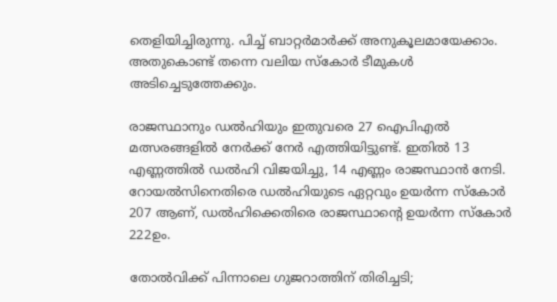തെളിയിച്ചിരുന്നു. പിച്ച് ബാറ്റര്‍മാര്‍ക്ക് അനുകൂലമായേക്കാം. അതുകൊണ്ട് തന്നെ വലിയ സ്‌കോര്‍ ടീമുകള്‍ അടിച്ചെടുത്തേക്കും.

രാജസ്ഥാനും ഡല്‍ഹിയും ഇതുവരെ 27 ഐപിഎല്‍ മത്സരങ്ങളില്‍ നേര്‍ക്ക് നേര്‍ എത്തിയിട്ടുണ്ട്. ഇതില്‍ 13 എണ്ണത്തില്‍ ഡല്‍ഹി വിജയിച്ചു, 14 എണ്ണം രാജസ്ഥാന്‍ നേടി. റോയല്‍സിനെതിരെ ഡല്‍ഹിയുടെ ഏറ്റവും ഉയര്‍ന്ന സ്‌കോര്‍ 207 ആണ്, ഡല്‍ഹിക്കെതിരെ രാജസ്ഥാന്റെ ഉയര്‍ന്ന സ്‌കോര്‍ 222ഉം.

തോല്‍വിക്ക് പിന്നാലെ ഗുജറാത്തിന് തിരിച്ചടി;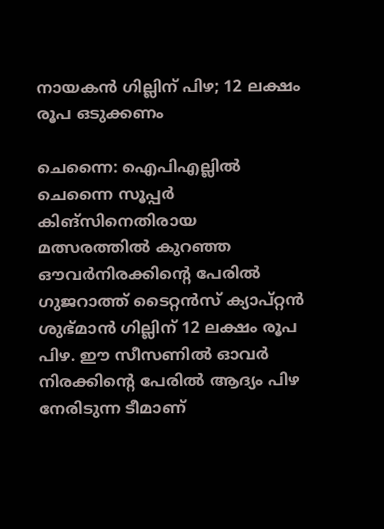നായകന്‍ ഗില്ലിന് പിഴ; 12 ലക്ഷം രൂപ ഒടുക്കണം

ചെന്നൈ: ഐപിഎല്ലില്‍ ചെന്നൈ സൂപ്പര്‍ കിങ്സിനെതിരായ മത്സരത്തില്‍ കുറഞ്ഞ ഔവര്‍നിരക്കിന്റെ പേരില്‍ ഗുജറാത്ത് ടൈറ്റന്‍സ് ക്യാപ്റ്റന്‍ ശുഭ്മാന്‍ ഗില്ലിന് 12 ലക്ഷം രൂപ പിഴ. ഈ സീസണില്‍ ഓവര്‍ നിരക്കിന്റെ പേരില്‍ ആദ്യം പിഴ നേരിടുന്ന ടീമാണ്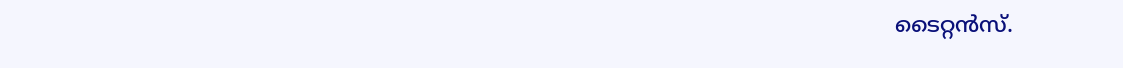ടൈറ്റന്‍സ്.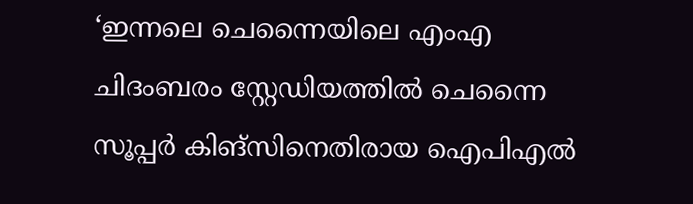‘ഇന്നലെ ചെന്നൈയിലെ എംഎ ചിദംബരം സ്റ്റേഡിയത്തില്‍ ചെന്നൈ സൂപ്പര്‍ കിങ്‌സിനെതിരായ ഐപിഎല്‍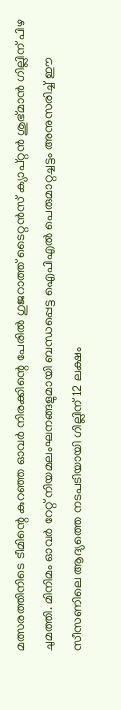മത്സരത്തിനിടെ ടീമിന്റെ കുറഞ്ഞ ഓവര്‍ നിരക്കിന്റെ പേരില്‍ ഗുജറാത്ത് ടൈറ്റന്‍സ് ക്യാപ്റ്റന്‍ ശുഭ്മാന്‍ ഗില്ലിന് പിഴ ചുമത്തി. മിനിമം ഓവര്‍ റേറ്റ് നിയമലംഘനങ്ങളുമായി ബന്ധപ്പെട്ട ഐപിഎല്‍ പെരുമാറ്റച്ചട്ടം അനുസരിച്ച് ഈ സീസണിലെ ആദ്യത്തെ നടപടിയായി ഗില്ലിന് 12 ലക്ഷം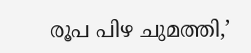രൂപ പിഴ ചുമത്തി,’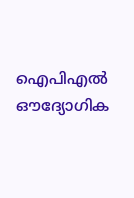ഐപിഎല്‍ ഔദ്യോഗിക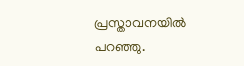പ്രസ്താവനയില്‍ പറഞ്ഞു.